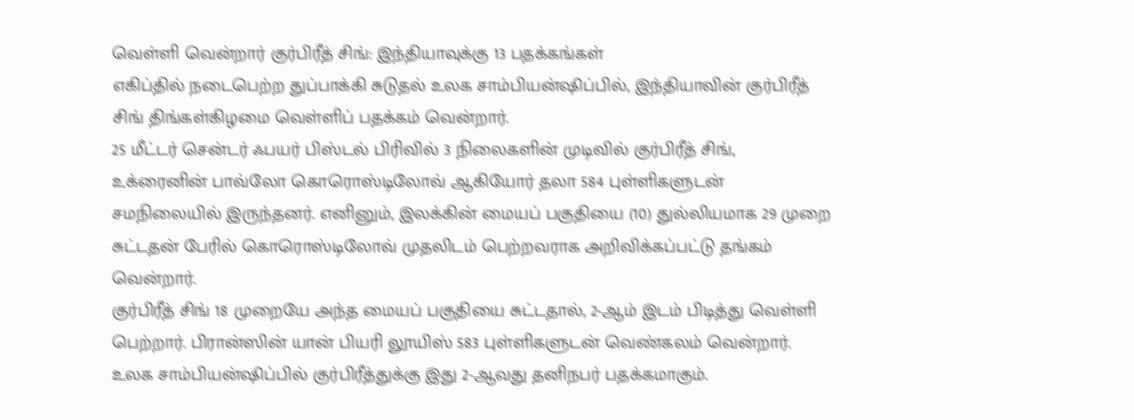வெள்ளி வென்றார் குர்பிரீத் சிங்: இந்தியாவுக்கு 13 பதக்கங்கள்
எகிப்தில் நடைபெற்ற துப்பாக்கி சுடுதல் உலக சாம்பியன்ஷிப்பில், இந்தியாவின் குர்பிரீத் சிங் திங்கள்கிழமை வெள்ளிப் பதக்கம் வென்றார்.
25 மீட்டர் சென்டர் ஃபயர் பிஸ்டல் பிரிவில் 3 நிலைகளின் முடிவில் குர்பிரீத் சிங், உக்ரைனின் பாவ்லோ கொரொஸ்டிலோவ் ஆகியோர் தலா 584 புள்ளிகளுடன் சமநிலையில் இருந்தனர். எனினும், இலக்கின் மையப் பகுதியை (10) துல்லியமாக 29 முறை சுட்டதன் பேரில் கொரொஸ்டிலோவ் முதலிடம் பெற்றவராக அறிவிக்கப்பட்டு தங்கம் வென்றார்.
குர்பிரீத் சிங் 18 முறையே அந்த மையப் பகுதியை சுட்டதால், 2-ஆம் இடம் பிடித்து வெள்ளி பெற்றார். பிரான்ஸின் யான் பியரி லூயிஸ் 583 புள்ளிகளுடன் வெண்கலம் வென்றார்.
உலக சாம்பியன்ஷிப்பில் குர்பிரீத்துக்கு இது 2-ஆவது தனிநபர் பதக்கமாகும்.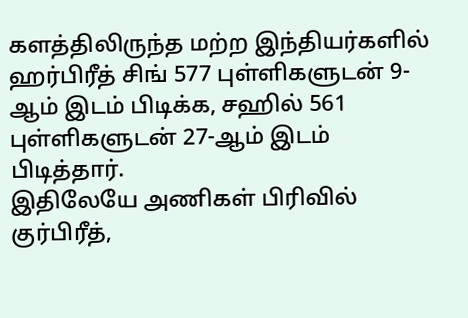களத்திலிருந்த மற்ற இந்தியர்களில் ஹர்பிரீத் சிங் 577 புள்ளிகளுடன் 9-ஆம் இடம் பிடிக்க, சஹில் 561 புள்ளிகளுடன் 27-ஆம் இடம் பிடித்தார்.
இதிலேயே அணிகள் பிரிவில் குர்பிரீத்,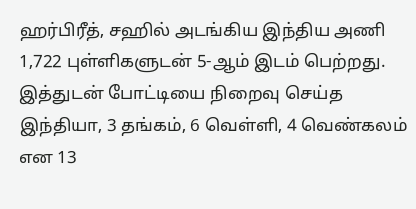ஹர்பிரீத், சஹில் அடங்கிய இந்திய அணி 1,722 புள்ளிகளுடன் 5-ஆம் இடம் பெற்றது. இத்துடன் போட்டியை நிறைவு செய்த இந்தியா, 3 தங்கம், 6 வெள்ளி, 4 வெண்கலம் என 13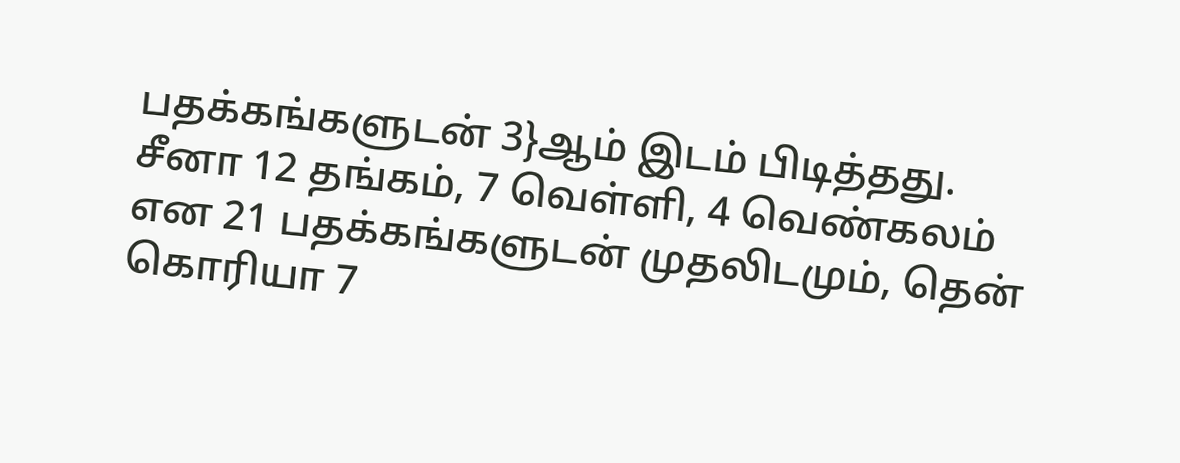பதக்கங்களுடன் 3}ஆம் இடம் பிடித்தது.
சீனா 12 தங்கம், 7 வெள்ளி, 4 வெண்கலம் என 21 பதக்கங்களுடன் முதலிடமும், தென் கொரியா 7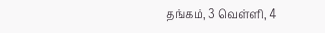தங்கம், 3 வெள்ளி, 4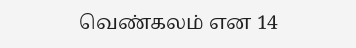வெண்கலம் என 14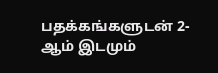பதக்கங்களுடன் 2-ஆம் இடமும்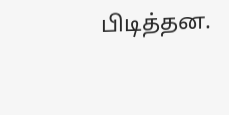பிடித்தன.